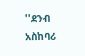''ደንብ አስከባሪ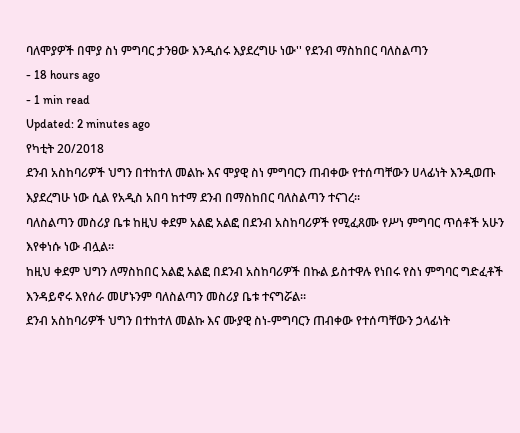ባለሞያዎች በሞያ ስነ ምግባር ታንፀው እንዲሰሩ እያደረግሁ ነው'' የደንብ ማስከበር ባለስልጣን
- 18 hours ago
- 1 min read
Updated: 2 minutes ago
የካቲት 20/2018
ደንብ አስከባሪዎች ህግን በተከተለ መልኩ እና ሞያዊ ስነ ምግባርን ጠብቀው የተሰጣቸውን ሀላፊነት እንዲወጡ እያደረግሁ ነው ሲል የአዲስ አበባ ከተማ ደንብ በማስከበር ባለስልጣን ተናገረ።
ባለስልጣን መስሪያ ቤቱ ከዚህ ቀደም አልፎ አልፎ በደንብ አስከባሪዎች የሚፈጸሙ የሥነ ምግባር ጥሰቶች አሁን እየቀነሱ ነው ብሏል።
ከዚህ ቀደም ህግን ለማስከበር አልፎ አልፎ በደንብ አስከባሪዎች በኩል ይስተዋሉ የነበሩ የስነ ምግባር ግድፈቶች እንዳይኖሩ እየሰራ መሆኑንም ባለስልጣን መስሪያ ቤቱ ተናግሯል።
ደንብ አስከባሪዎች ህግን በተከተለ መልኩ እና ሙያዊ ስነ-ምግባርን ጠብቀው የተሰጣቸውን ኃላፊነት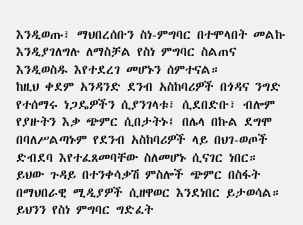እንዲወጡ፣ ማህበረሰቡን ስነ-ምግባር በተሞላበት መልኩ እንዲያገለግሉ ለማስቻል የስነ ምግባር ስልጠና እንዲወስዱ እየተደረገ መሆኑን ሰምተናል።
ከዚህ ቀደም አንዳንድ ደንብ አስከባሪዎች በጎዳና ንግድ የተሰማሩ ነጋዴዎችን ሲያንገላቱ፣ ሲደበድቡ፣ ብሎም የያዙትን እቃ ጭምር ሲበታትኑ፤ በሌላ በኩል ደግሞ በባለሥልጣኑም የደንብ አስከባሪዎች ላይ በህገ-ወጦች ድብደባ እየተፈጸመባቸው ስለመሆኑ ሲናገር ነበር።
ይህው ጉዳይ በተንቀሳቃሽ ምስሎች ጭምር በስፋት በማህበራዊ ሚዲያዎች ሲዘዋወር እንደነበር ይታወሳል።
ይህንን የስነ ምግባር ግድፈት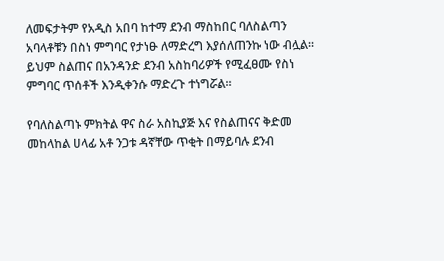ለመፍታትም የአዲስ አበባ ከተማ ደንብ ማስከበር ባለስልጣን አባላቶቹን በስነ ምግባር የታነፁ ለማድረግ እያሰለጠንኩ ነው ብሏል።
ይህም ስልጠና በአንዳንድ ደንብ አስከባሪዎች የሚፈፀሙ የስነ ምግባር ጥሰቶች እንዲቀንሱ ማድረጉ ተነግሯል።

የባለስልጣኑ ምክትል ዋና ስራ አስኪያጅ እና የስልጠናና ቅድመ መከላከል ሀላፊ አቶ ንጋቱ ዳኛቸው ጥቂት በማይባሉ ደንብ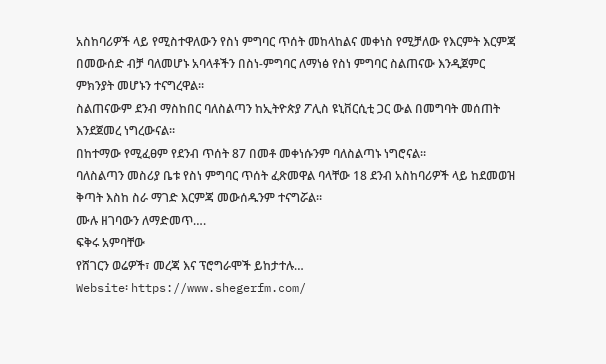አስከባሪዎች ላይ የሚስተዋለውን የስነ ምግባር ጥሰት መከላከልና መቀነስ የሚቻለው የእርምት እርምጃ በመውሰድ ብቻ ባለመሆኑ አባላቶችን በስነ-ምግባር ለማነፅ የስነ ምግባር ስልጠናው እንዲጀምር ምክንያት መሆኑን ተናግረዋል።
ስልጠናውም ደንብ ማስከበር ባለስልጣን ከኢትዮጵያ ፖሊስ ዩኒቨርሲቲ ጋር ውል በመግባት መሰጠት እንደጀመረ ነግረውናል።
በከተማው የሚፈፀም የደንብ ጥሰት 87 በመቶ መቀነሱንም ባለስልጣኑ ነግሮናል።
ባለስልጣን መስሪያ ቤቱ የስነ ምግባር ጥሰት ፈጽመዋል ባላቸው 18 ደንብ አስከባሪዎች ላይ ከደመወዝ ቅጣት እስከ ስራ ማገድ እርምጃ መውሰዱንም ተናግሯል።
ሙሉ ዘገባውን ለማድመጥ….
ፍቅሩ አምባቸው
የሸገርን ወሬዎች፣ መረጃ እና ፕሮግራሞች ይከታተሉ…
Website፡ https://www.shegerfm.com/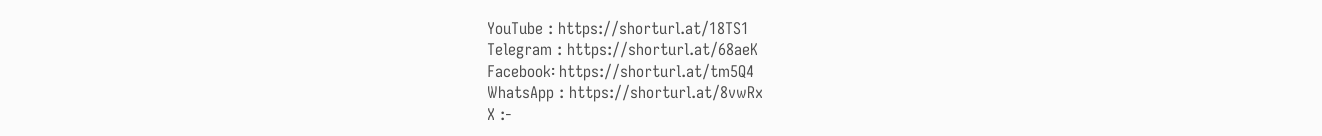YouTube : https://shorturl.at/18TS1
Telegram : https://shorturl.at/68aeK
Facebook፡ https://shorturl.at/tm5Q4
WhatsApp : https://shorturl.at/8vwRx
X :-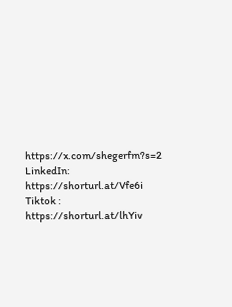https://x.com/shegerfm?s=2
LinkedIn: https://shorturl.at/Vfe6i
Tiktok : https://shorturl.at/lhYiv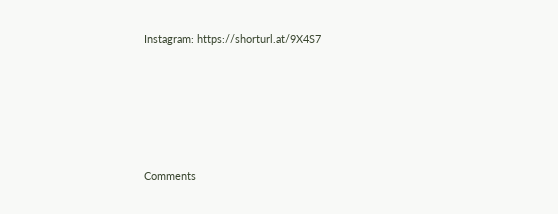Instagram: https://shorturl.at/9X4S7





Comments